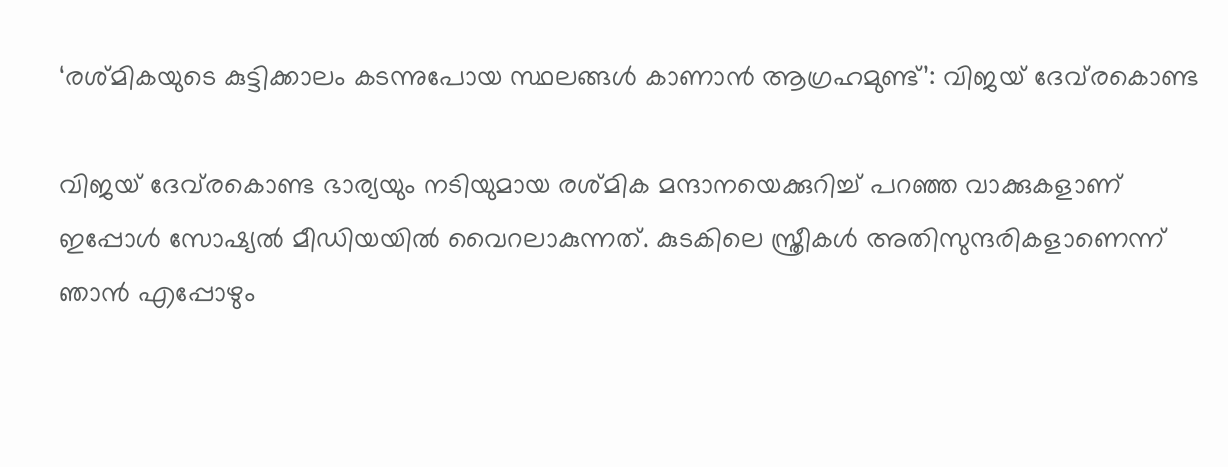‘രശ്മികയുടെ കുട്ടിക്കാലം കടന്നുപോയ സ്ഥലങ്ങൾ കാണാൻ ആഗ്രഹമുണ്ട്’: വിജയ് ദേവ്‌രകൊണ്ട

വിജയ് ദേവ്‌രകൊണ്ട ഭാര്യയും നടിയുമായ രശ്മിക മന്ദാനയെക്കുറിച്ച് പറഞ്ഞ വാക്കുകളാണ് ഇപ്പോൾ സോഷ്യൽ മീഡിയയിൽ വൈറലാകുന്നത്. കുടകിലെ സ്ത്രീകൾ അതിസുന്ദരികളാണെന്ന് ഞാൻ എപ്പോഴും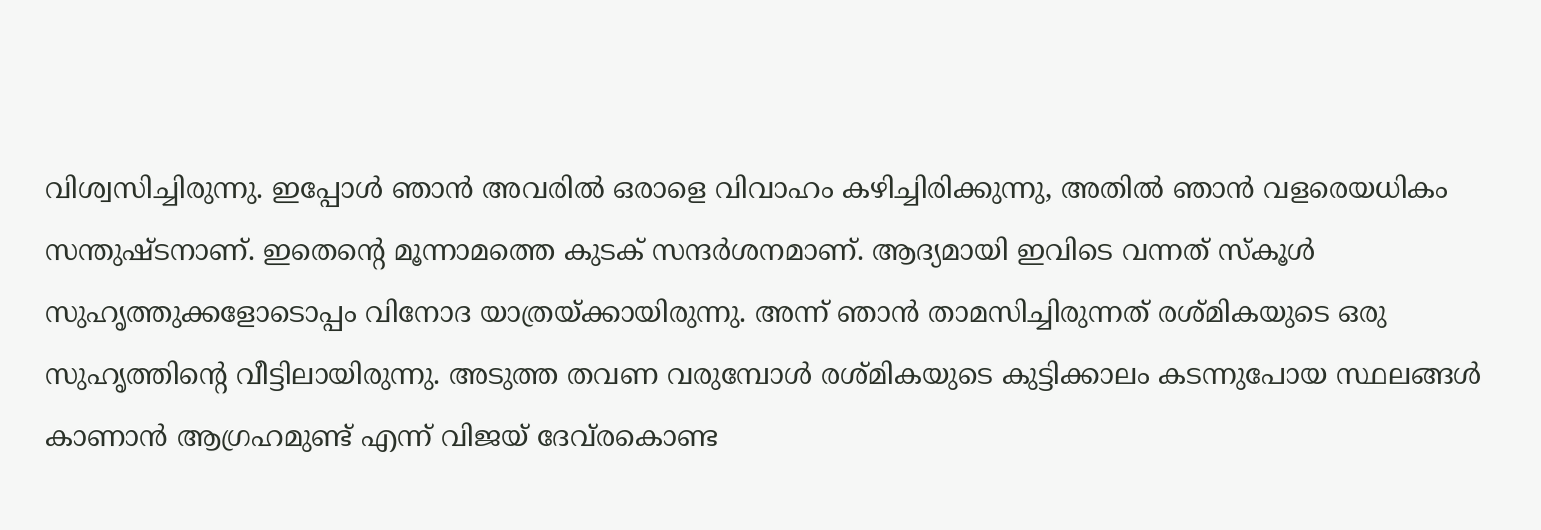വിശ്വസിച്ചിരുന്നു. ഇപ്പോൾ ഞാൻ അവരിൽ ഒരാളെ വിവാഹം കഴിച്ചിരിക്കുന്നു, അതിൽ ഞാൻ വളരെയധികം സന്തുഷ്ടനാണ്. ഇതെന്‍റെ മൂന്നാമത്തെ കുടക് സന്ദർശനമാണ്. ആദ്യമായി ഇവിടെ വന്നത് സ്കൂൾ സുഹൃത്തുക്കളോടൊപ്പം വിനോദ യാത്രയ്ക്കായിരുന്നു. അന്ന് ഞാൻ താമസിച്ചിരുന്നത് രശ്മികയുടെ ഒരു സുഹൃത്തിന്‍റെ വീട്ടിലായിരുന്നു. അടുത്ത തവണ വരുമ്പോൾ രശ്മികയുടെ കുട്ടിക്കാലം കടന്നുപോയ സ്ഥലങ്ങൾ കാണാൻ ആഗ്രഹമുണ്ട് എന്ന് വിജയ് ദേവ്‌രകൊണ്ട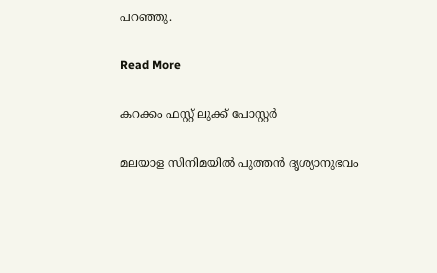പറഞ്ഞു.

Read More

കറക്കം ഫസ്റ്റ് ലുക്ക്‌ പോസ്റ്റർ

മലയാള സിനിമയിൽ പുത്തൻ ദൃശ്യാനുഭവം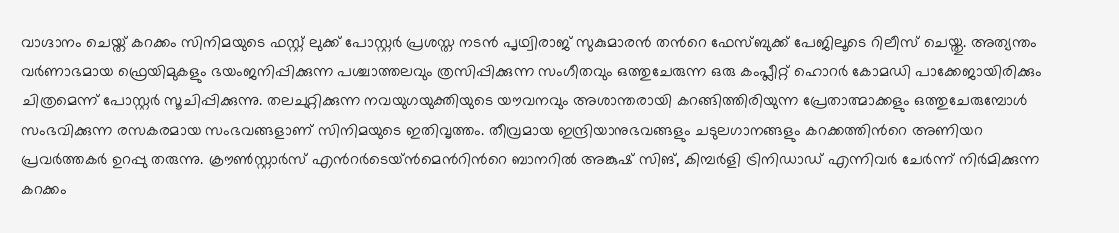വാഗ്ദാനം ചെയ്ത് കറക്കം സിനിമയുടെ ഫസ്റ്റ് ലുക്ക് പോസ്റ്റർ പ്രശസ്ത നടൻ പൃഥ്വിരാജ് സുകുമാരൻ തന്‍റെ ഫേസ്ബുക്ക് പേജിലൂടെ റിലീസ് ചെയ്തു. അത്യന്തം വർണാഭമായ ഫ്രെയിമുകളും ഭയംജനിപ്പിക്കുന്ന പശ്ചാത്തലവും ത്രസിപ്പിക്കുന്ന സംഗീതവും ഒത്തുചേരുന്ന ഒരു കംപ്ലീറ്റ് ഹൊറർ കോമഡി പാക്കേജായിരിക്കും ചിത്രമെന്ന് പോസ്റ്റർ സൂചിപ്പിക്കുന്നു. തലചുറ്റിക്കുന്ന നവയുഗയുക്തിയുടെ യൗവനവും അശാന്തരായി കറങ്ങിത്തിരിയുന്ന പ്രേതാത്മാക്കളും ഒത്തുചേരുമ്പോൾ സംഭവിക്കുന്ന രസകരമായ സംഭവങ്ങളാണ് സിനിമയുടെ ഇതിവൃത്തം. തീവ്രമായ ഇന്ദ്രിയാനുഭവങ്ങളും ചടുലഗാനങ്ങളും കറക്കത്തിന്‍റെ അണിയറ പ്രവർത്തകർ ഉറപ്പു തരുന്നു. ക്രൗൺസ്റ്റാർസ് എന്‍റർടെയ്ൻമെന്‍റിന്‍റെ ബാനറിൽ അങ്കുഷ് സിങ്, കിമ്പർളി ട്രിനിഡാഡ് എന്നിവർ ചേർന്ന് നിർമിക്കുന്ന കറക്കം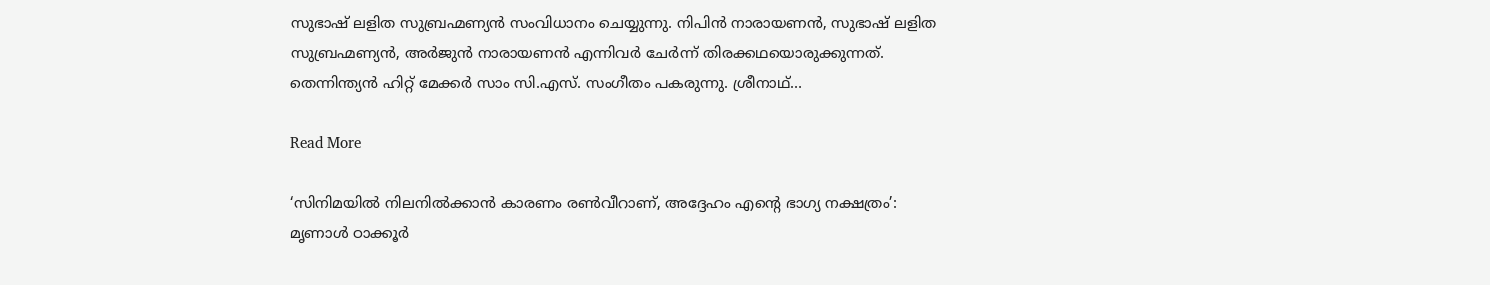സുഭാഷ് ലളിത സുബ്രഹ്മണ്യൻ സംവിധാനം ചെയ്യുന്നു. നിപിൻ നാരായണൻ, സുഭാഷ് ലളിത സുബ്രഹ്മണ്യൻ, അർജുൻ നാരായണൻ എന്നിവർ ചേർന്ന് തിരക്കഥയൊരുക്കുന്നത്. തെന്നിന്ത്യൻ ഹിറ്റ് മേക്കർ സാം സി.എസ്. സംഗീതം പകരുന്നു. ശ്രീനാഥ്…

Read More

‘സിനിമയില്‍ നിലനില്‍ക്കാന്‍ കാരണം രണ്‍വീറാണ്, അദ്ദേഹം എന്‍റെ ഭാഗ്യ നക്ഷത്രം’: മൃണാള്‍ ഠാക്കൂര്‍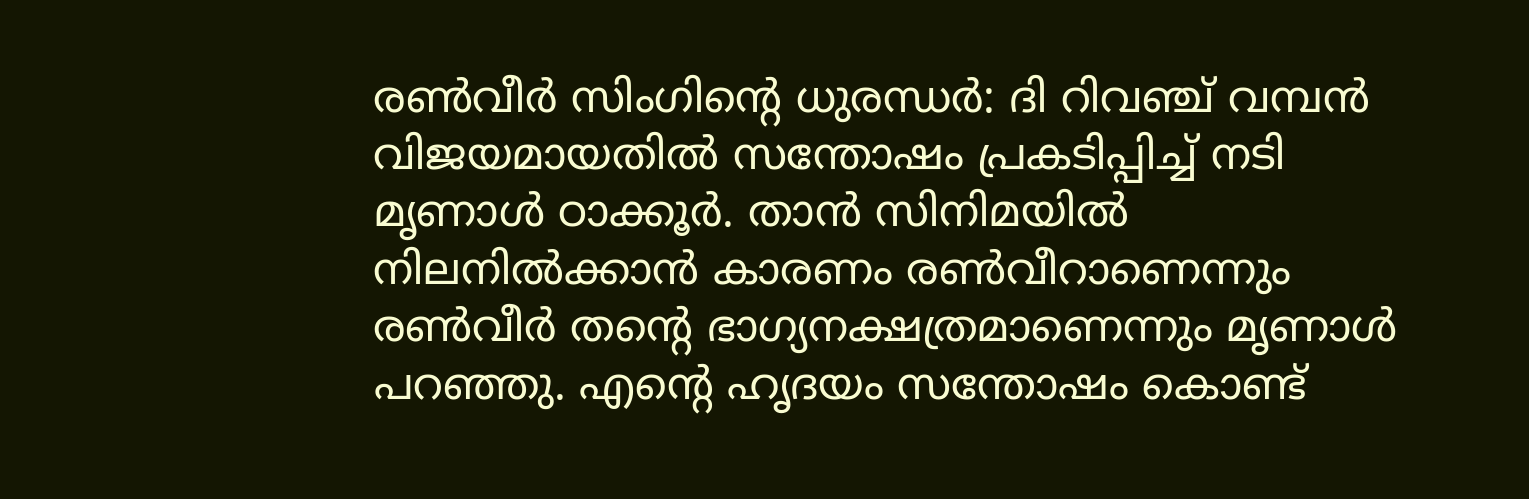രണ്‍വീര്‍ സിംഗിന്‍റെ ധുരന്ധര്‍: ദി റിവഞ്ച് വമ്പന്‍ വിജയമായതില്‍ സന്തോഷം പ്രകടിപ്പിച്ച് നടി മൃണാള്‍ ഠാക്കൂര്‍. താന്‍ സിനിമയില്‍ നിലനില്‍ക്കാന്‍ കാരണം രണ്‍വീറാണെന്നും രണ്‍വീര്‍ തന്‍റെ ഭാഗ്യനക്ഷത്രമാണെന്നും മൃണാള്‍ പറഞ്ഞു. എന്‍റെ ഹൃദയം സന്തോഷം കൊണ്ട്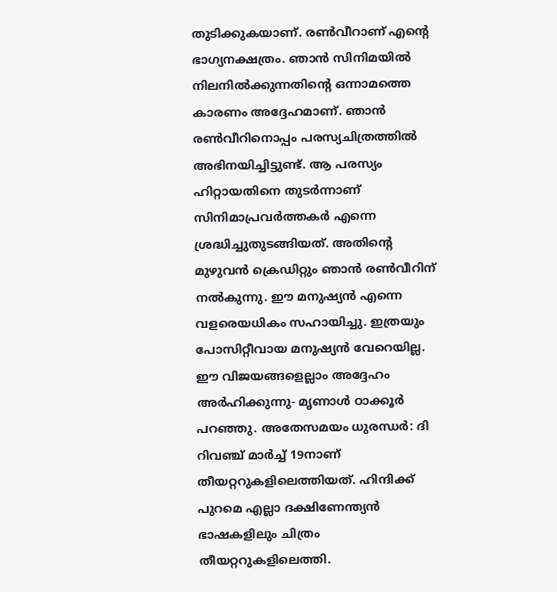തുടിക്കുകയാണ്. രണ്‍വീറാണ് എന്‍റെ ഭാഗ്യനക്ഷത്രം. ഞാന്‍ സിനിമയില്‍ നിലനില്‍ക്കുന്നതിന്‍റെ ഒന്നാമത്തെ കാരണം അദ്ദേഹമാണ്. ഞാന്‍ രണ്‍വീറിനൊപ്പം പരസ്യചിത്രത്തില്‍ അഭിനയിച്ചിട്ടുണ്ട്. ആ പരസ്യം ഹിറ്റായതിനെ തുടര്‍ന്നാണ് സിനിമാപ്രവര്‍ത്തകര്‍ എന്നെ ശ്രദ്ധിച്ചുതുടങ്ങിയത്. അതിന്‍റെ മുഴുവന്‍ ക്രെഡിറ്റും ഞാന്‍ രണ്‍വീറിന് നല്‍കുന്നു. ഈ മനുഷ്യന്‍ എന്നെ വളരെയധികം സഹായിച്ചു. ഇത്രയും പോസിറ്റീവായ മനുഷ്യന്‍ വേറെയില്ല. ഈ വിജയങ്ങളെല്ലാം അദ്ദേഹം അര്‍ഹിക്കുന്നു- മൃണാള്‍ ഠാക്കൂര്‍ പറഞ്ഞു. അതേസമയം ധുരന്ധര്‍: ദി റിവഞ്ച് മാര്‍ച്ച് 19നാണ് തീയറ്ററുകളിലെത്തിയത്. ഹിന്ദിക്ക് പുറമെ എല്ലാ ദക്ഷിണേന്ത്യന്‍ ഭാഷകളിലും ചിത്രം തീയറ്ററുകളിലെത്തി.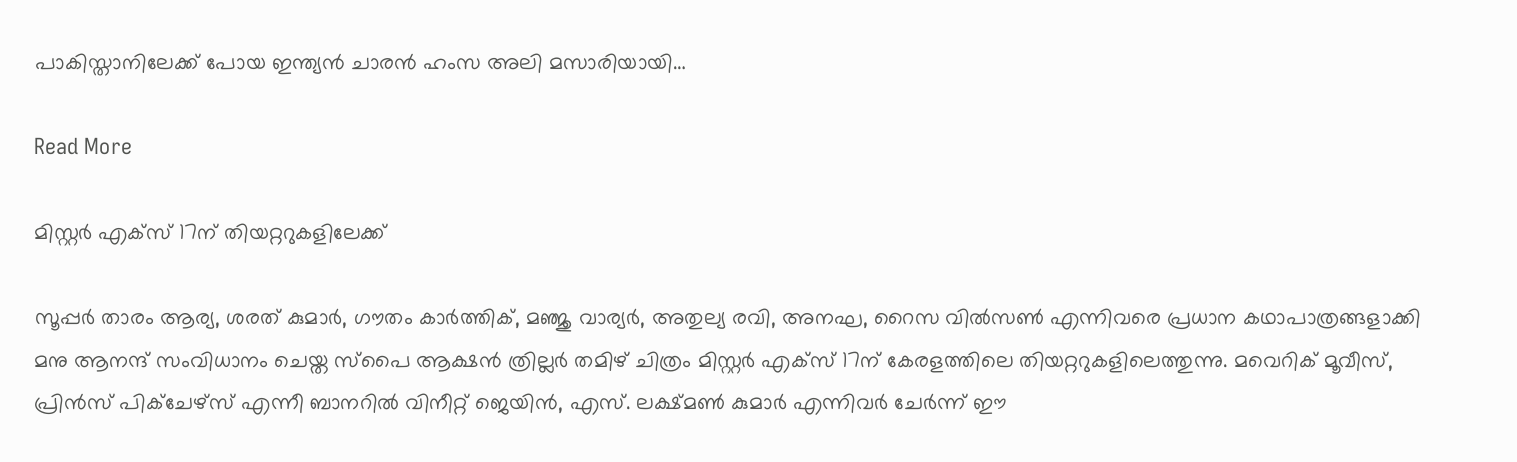പാകിസ്താനിലേക്ക് പോയ ഇന്ത്യന്‍ ചാരന്‍ ഹംസ അലി മസാരിയായി…

Read More

മിസ്റ്റർ എക്സ് 17ന് തിയറ്ററുകളിലേക്ക്

സൂപ്പർ താരം ആര്യ, ശരത് കുമാർ, ഗൗതം കാർത്തിക്, മഞ്ജു വാര്യർ, അതുല്യ രവി, അനഘ, റൈസ വിൽസൺ എന്നിവരെ പ്രധാന കഥാപാത്രങ്ങളാക്കി മനു ആനന്ദ് സംവിധാനം ചെയ്ത സ്പൈ ആക്ഷൻ ത്രില്ലർ തമിഴ് ചിത്രം മിസ്റ്റർ എക്സ് 17ന് കേരളത്തിലെ തിയറ്ററുകളിലെത്തുന്നു. മവെറിക് മൂവീസ്, പ്രിൻസ് പിക്ചേഴ്സ് എന്നീ ബാനറിൽ വിനീറ്റ് ജെയിൻ, എസ്. ലക്ഷ്മൺ കുമാർ എന്നിവർ ചേർന്ന് ഈ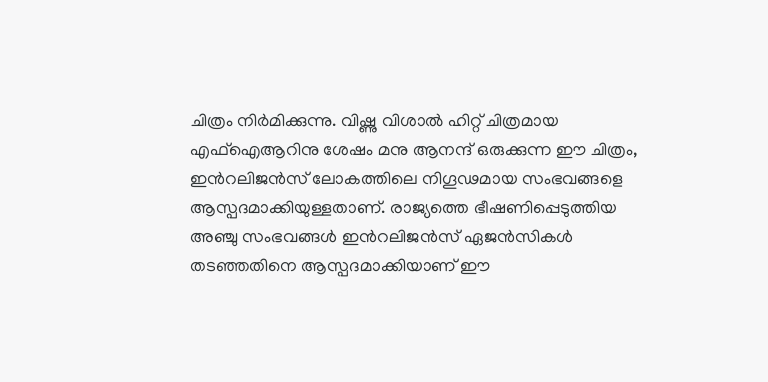ചിത്രം നിർമിക്കുന്നു. വിഷ്ണു വിശാൽ ഹിറ്റ് ചിത്രമായ എഫ്ഐആറിനു ശേഷം മനു ആനന്ദ് ഒരുക്കുന്ന ഈ ചിത്രം, ഇന്‍റലിജൻസ് ലോകത്തിലെ നിഗൂഢമായ സംഭവങ്ങളെ ആസ്പദമാക്കിയുള്ളതാണ്. രാജ്യത്തെ ഭീഷണിപ്പെടുത്തിയ അഞ്ചു സംഭവങ്ങൾ ഇന്‍റലിജൻസ് ഏജൻസികൾ തടഞ്ഞതിനെ ആസ്പദമാക്കിയാണ് ഈ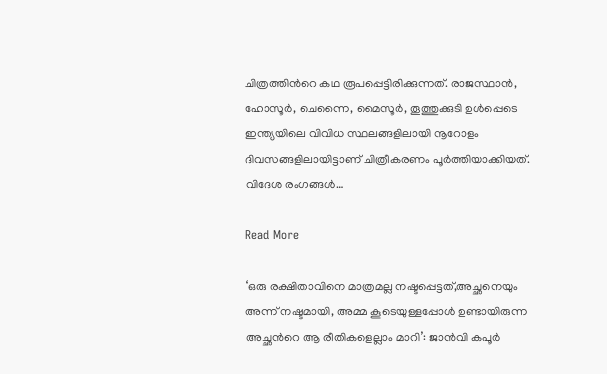ചിത്രത്തിന്‍റെ കഥ രൂപപ്പെട്ടിരിക്കുന്നത്. രാജസ്ഥാൻ, ഹോസൂർ, ചെന്നൈ, മൈസൂർ, തൂത്തുക്കുടി ഉൾപ്പെടെ ഇന്ത്യയിലെ വിവിധ സ്ഥലങ്ങളിലായി നൂറോളം ദിവസങ്ങളിലായിട്ടാണ് ചിത്രീകരണം പൂർത്തിയാക്കിയത്. വിദേശ രംഗങ്ങൾ…

Read More

‘ഒരു രക്ഷിതാവിനെ മാത്രമല്ല നഷ്ടപ്പെട്ടത്,അച്ഛനെയും അന്ന് നഷ്ടമായി, അമ്മ കൂടെയുള്ളപ്പോൾ ഉണ്ടായിരുന്ന അച്ഛന്‍റെ ആ രീതികളെല്ലാം മാറി’: ജാൻവി കപൂർ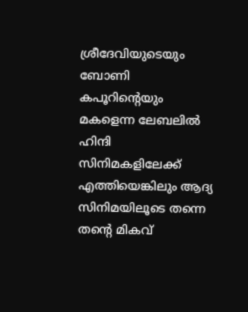ശ്രീദേവിയുടെയും ബോണി കപൂറിന്‍റെയും മകളെന്ന ലേബലില്‍ ഹിന്ദി സിനിമകളിലേക്ക് എത്തിയെങ്കിലും ആദ്യ സിനിമയിലൂടെ തന്നെ തന്‍റെ മികവ്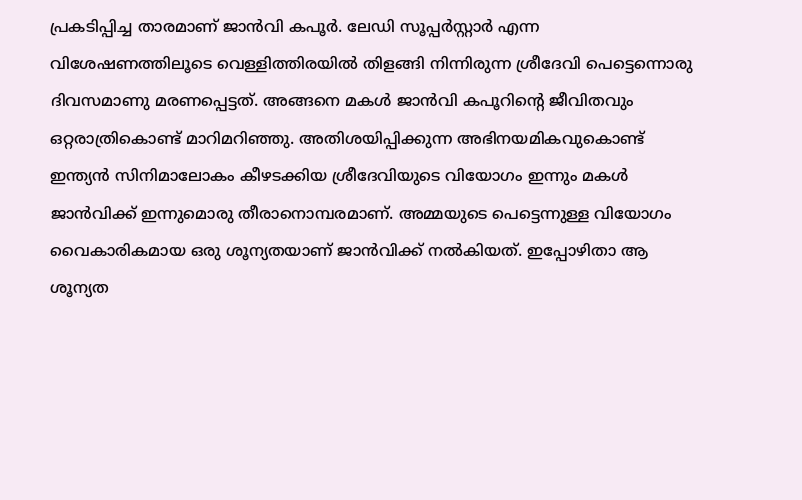പ്രകടിപ്പിച്ച താരമാണ് ജാന്‍വി കപൂര്‍. ലേഡി സൂപ്പര്‍സ്റ്റാര്‍ എന്ന വിശേഷണത്തിലൂടെ വെള്ളിത്തിരയില്‍ തിളങ്ങി നിന്നിരുന്ന ശ്രീദേവി പെട്ടെന്നൊരു ദിവസമാണു മരണപ്പെട്ടത്. അങ്ങനെ മകൾ ജാൻവി കപൂറിന്‍റെ ജീവിതവും ഒറ്റരാത്രികൊണ്ട് മാറിമറിഞ്ഞു. അതിശയിപ്പിക്കുന്ന അഭിനയമികവുകൊണ്ട് ഇന്ത്യൻ സിനിമാലോകം കീഴടക്കിയ ശ്രീദേവിയുടെ വിയോഗം ഇന്നും മകൾ ജാൻവിക്ക് ഇന്നുമൊരു തീരാനൊമ്പരമാണ്. അമ്മയുടെ പെട്ടെന്നുള്ള വിയോഗം വൈകാരികമായ ഒരു ശൂന്യതയാണ് ജാന്‍വിക്ക് നല്‍കിയത്. ഇപ്പോഴിതാ ആ ശൂന്യത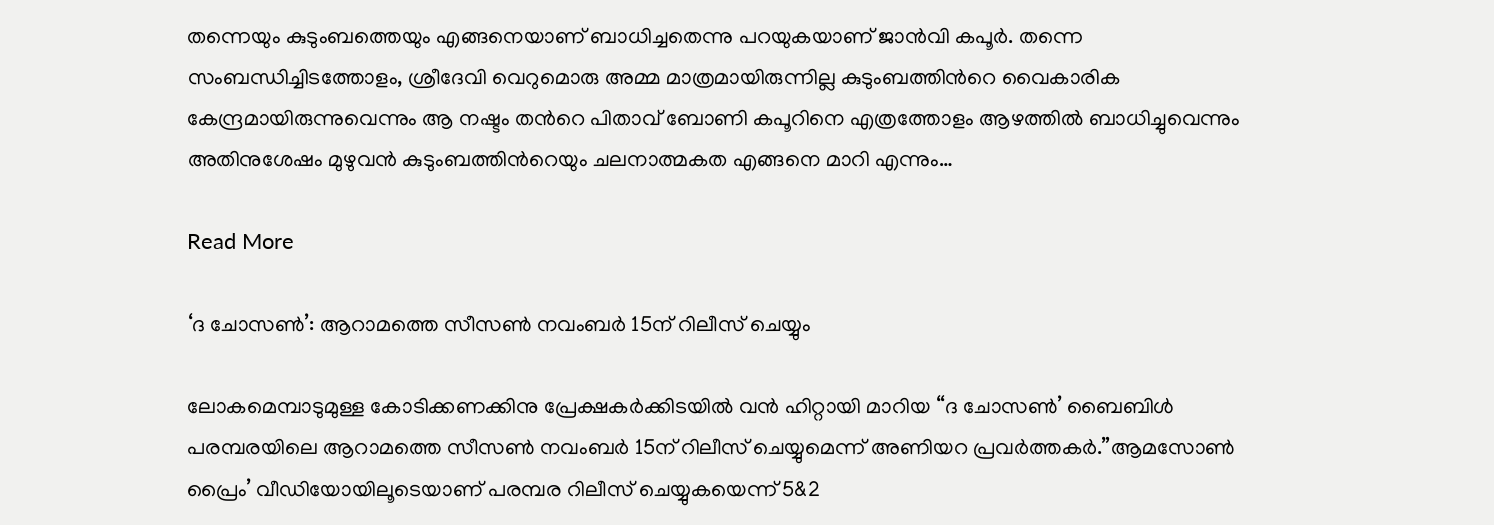തന്നെയും കുടുംബത്തെയും എങ്ങനെയാണ് ബാധിച്ചതെന്നു പറയുകയാണ് ജാന്‍വി കപൂര്‍. തന്നെ സംബന്ധിച്ചിടത്തോളം, ശ്രീദേവി വെറുമൊരു അമ്മ മാത്രമായിരുന്നില്ല കുടുംബത്തിന്‍റെ വൈകാരിക കേന്ദ്രമായിരുന്നുവെന്നും ആ നഷ്ടം തന്‍റെ പിതാവ് ബോണി കപൂറിനെ എത്രത്തോളം ആഴത്തിൽ ബാധിച്ചുവെന്നും അതിനുശേഷം മുഴുവൻ കുടുംബത്തിന്‍റെയും ചലനാത്മകത എങ്ങനെ മാറി എന്നും…

Read More

‘ദ ചോസൺ’: ആറാമത്തെ സീസൺ നവംബർ 15ന് റിലീസ് ചെയ്യും

ലോകമെമ്പാടുമുള്ള കോടിക്കണക്കിനു പ്രേക്ഷകര്‍ക്കിടയില്‍ വന്‍ ഹിറ്റായി മാറിയ “ദ ചോസൺ’ ബൈബിള്‍ പരമ്പരയിലെ ആറാമത്തെ സീസൺ നവംബർ 15ന് റിലീസ് ചെയ്യുമെന്ന് അണിയറ പ്രവര്‍ത്തകര്‍.”ആമസോണ്‍ പ്രൈം’ വീഡിയോയിലൂടെയാണ് പരമ്പര റിലീസ് ചെയ്യുകയെന്ന് 5&2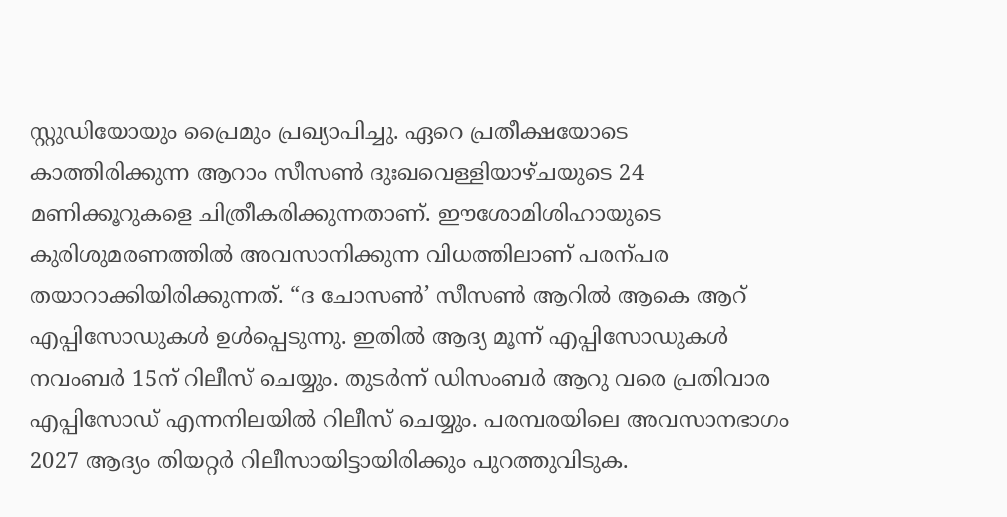സ്റ്റുഡിയോയും പ്രൈമും പ്രഖ്യാപിച്ചു. ഏറെ പ്രതീക്ഷയോടെ കാത്തിരിക്കുന്ന ആറാം സീസൺ ദുഃഖവെള്ളിയാഴ്ചയുടെ 24 മണിക്കൂറുകളെ ചിത്രീകരിക്കുന്നതാണ്. ഈശോമിശിഹായുടെ കുരിശുമരണത്തിൽ അവസാനിക്കുന്ന വിധത്തിലാണ് പരന്പര തയാറാക്കിയിരിക്കുന്നത്. “ദ ചോസൺ’ സീസൺ ആറിൽ ആകെ ആറ് എപ്പിസോഡുകൾ ഉൾപ്പെടുന്നു. ഇതിൽ ആദ്യ മൂന്ന് എപ്പിസോഡുകൾ നവംബർ 15ന് റിലീസ് ചെയ്യും. തുടർന്ന് ഡിസംബർ ആറു വരെ പ്രതിവാര എപ്പിസോഡ് എന്നനിലയില്‍ റിലീസ് ചെയ്യും. പരമ്പരയിലെ അവസാനഭാഗം 2027 ആദ്യം തിയറ്റർ റിലീസായിട്ടായിരിക്കും പുറത്തുവിടുക.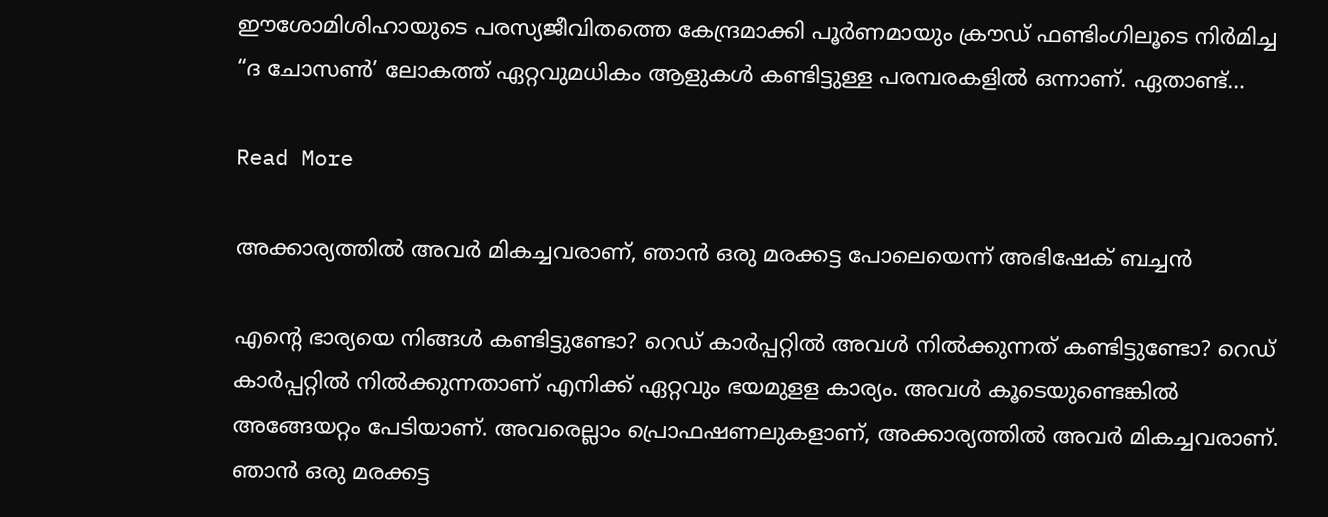ഈശോമിശിഹായുടെ പരസ്യജീവിതത്തെ കേന്ദ്രമാക്കി പൂര്‍ണമായും ക്രൗഡ് ഫണ്ടിംഗിലൂടെ നിര്‍മിച്ച “ദ ചോസണ്‍’ ലോകത്ത് ഏറ്റവുമധികം ആളുകള്‍ കണ്ടിട്ടുള്ള പരമ്പരകളില്‍ ഒന്നാണ്. ഏതാണ്ട്…

Read More

അക്കാര്യത്തില്‍ അവര്‍ മികച്ചവരാണ്, ഞാന്‍ ഒരു മരക്കട്ട പോലെയെന്ന് അഭിഷേക് ബച്ചൻ

എന്‍റെ ഭാര്യയെ നിങ്ങള്‍ കണ്ടിട്ടുണ്ടോ? റെഡ് കാര്‍പ്പറ്റില്‍ അവള്‍ നില്‍ക്കുന്നത് കണ്ടിട്ടുണ്ടോ? റെഡ് കാര്‍പ്പറ്റില്‍ നില്‍ക്കുന്നതാണ് എനിക്ക് ഏറ്റവും ഭയമുളള കാര്യം. അവള്‍ കൂടെയുണ്ടെങ്കില്‍ അങ്ങേയറ്റം പേടിയാണ്. അവരെല്ലാം പ്രൊഫഷണലുകളാണ്, അക്കാര്യത്തില്‍ അവര്‍ മികച്ചവരാണ്. ഞാന്‍ ഒരു മരക്കട്ട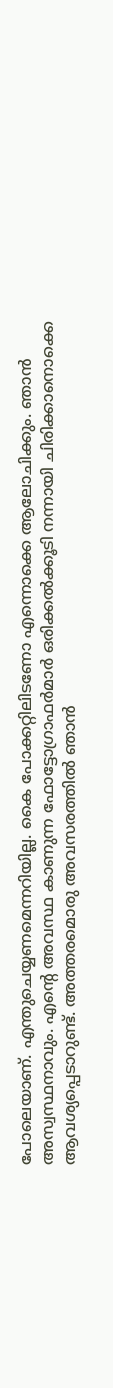പോലെയാണ്. എന്തുചെയ്യണമെന്നറിയില്ല. കൈ പോക്കറ്റിലിടണോ എന്നൊക്കെ ആലോചിക്കും. ഞാന്‍ അസ്വസ്ഥനാവും. എന്‍റെ അവസ്ഥ കാണുന്ന ഫോട്ടോഗ്രാഫര്‍മാര്‍ ഒരിക്കല്‍ക്കൂടി നന്നായി ചിരിക്കാനൊക്കെ ആവശ്യപ്പെടാറുണ്ട്. അത്തരമൊരു അവസരത്തില്‍ ഞാന്‍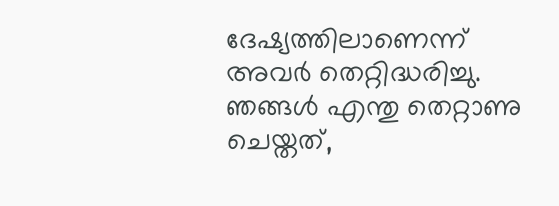ദേഷ്യത്തിലാണെന്ന് അവര്‍ തെറ്റിദ്ധരിച്ചു. ഞങ്ങള്‍ എന്തു തെറ്റാണു ചെയ്തത്,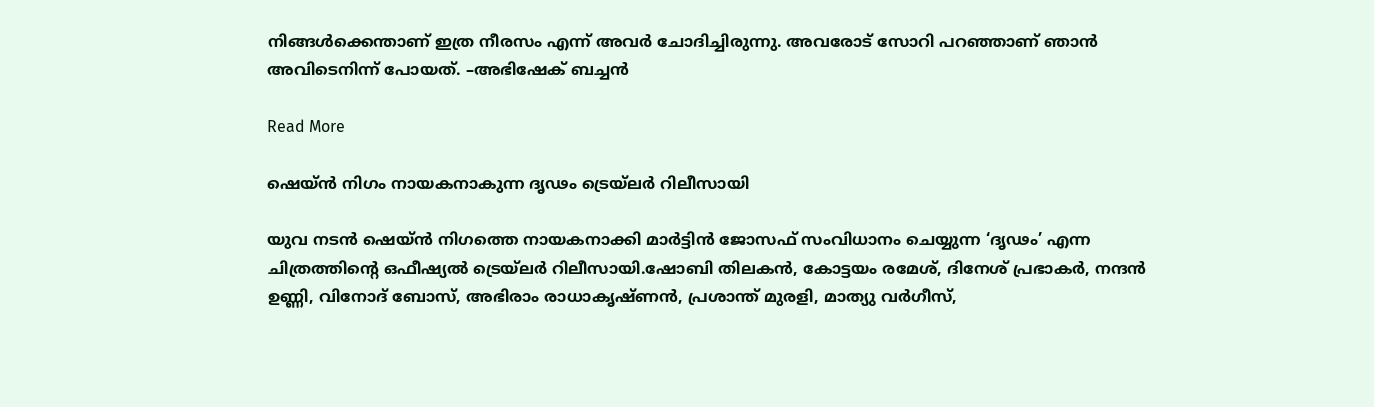നിങ്ങള്‍ക്കെന്താണ് ഇത്ര നീരസം എന്ന് അവര്‍ ചോദിച്ചിരുന്നു. അവരോട് സോറി പറഞ്ഞാണ് ഞാന്‍ അവിടെനിന്ന് പോയത്. –അഭിഷേക് ബച്ചൻ

Read More

ഷെയ്ൻ നിഗം നായകനാകുന്ന ദൃഢം ട്രെയ്ലർ റിലീസായി

യുവ നടൻ ഷെയ്ന്‍ നിഗത്തെ നായകനാക്കി മാർട്ടിൻ ജോസഫ് സംവിധാനം ചെയ്യുന്ന ‘ദൃഢം’ എന്ന ചിത്രത്തിന്‍റെ ഒഫീഷ്യൽ ട്രെയ്‌ലർ റിലീസായി.ഷോബി തിലകൻ, കോട്ടയം രമേശ്, ദിനേശ് പ്രഭാകർ, നന്ദൻ ഉണ്ണി, വിനോദ് ബോസ്, അഭിരാം രാധാകൃഷ്ണൻ, പ്രശാന്ത് മുരളി, മാത്യു വർഗീസ്,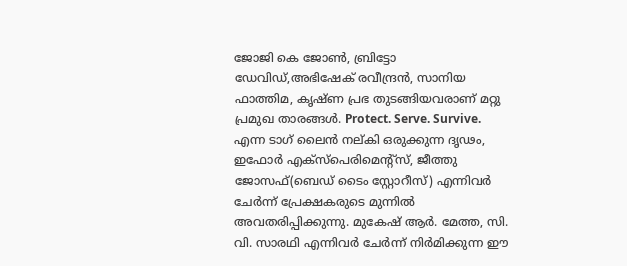ജോജി കെ ജോൺ, ബ്രിട്ടോ ഡേവിഡ്,അഭിഷേക് രവീന്ദ്രൻ, സാനിയ ഫാത്തിമ, കൃഷ്ണ പ്രഭ തുടങ്ങിയവരാണ് മറ്റു പ്രമുഖ താരങ്ങൾ. Protect. Serve. Survive. എന്ന ടാഗ് ലൈൻ നല്കി ഒരുക്കുന്ന ദൃഢം, ഇഫോർ എക്സ്പെരിമെന്‍റ്സ്, ജീത്തു ജോസഫ്(ബെഡ് ടൈം സ്റ്റോറീസ്) എന്നിവർ ചേർന്ന് പ്രേക്ഷകരുടെ മുന്നിൽ അവതരിപ്പിക്കുന്നു. മുകേഷ് ആർ. മേത്ത, സി. വി. സാരഥി എന്നിവർ ചേർന്ന് നിർമിക്കുന്ന ഈ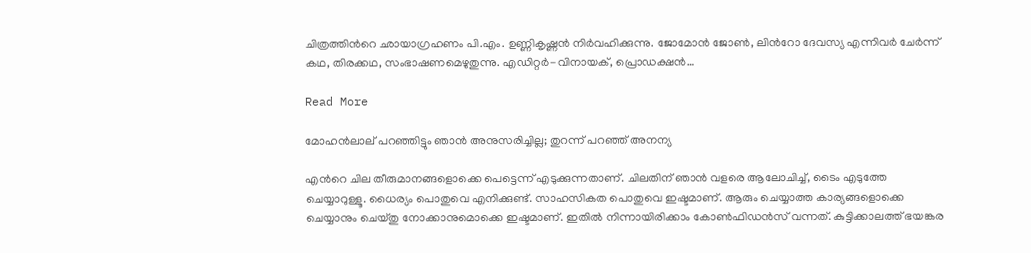ചിത്രത്തിന്‍റെ ഛായാഗ്രഹണം പി.എം. ഉണ്ണികൃഷ്ണൻ നിർവഹിക്കുന്നു. ജോമോൻ ജോൺ, ലിന്‍റോ ദേവസ്യ എന്നിവർ ചേർന്ന് കഥ, തിരക്കഥ, സംഭാഷണമെഴുതുന്നു. എഡിറ്റർ-വിനായക്, പ്രൊഡക്ഷൻ…

Read More

മോഹൻലാല് പറഞ്ഞിട്ടും ഞാൻ അനുസരിച്ചില്ല; തുറന്ന് പറഞ്ഞ് അനന്യ

എന്‍റെ ചില തീരുമാനങ്ങളൊക്കെ പെട്ടെന്ന് എടുക്കുന്നതാണ്. ചിലതിന് ഞാന്‍ വളരെ ആലോചിച്ച്, ടൈം എടുത്തേ ചെയ്യാറുള്ളൂ. ധൈര്യം പൊതുവെ എനിക്കുണ്ട്. സാഹസികത പൊതുവെ ഇഷ്ടമാണ്. ആരും ചെയ്യാത്ത കാര്യങ്ങളൊക്കെ ചെയ്യാനും ചെയ്തു നോക്കാനുമൊക്കെ ഇഷ്ടമാണ്. ഇതില്‍ നിന്നായിരിക്കാം കോണ്‍ഫിഡന്‍സ് വന്നത്. കുട്ടിക്കാലത്ത് ഭയങ്കര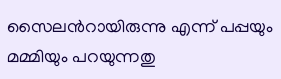സൈലന്‍റായിരുന്നു എന്ന് പപ്പയും മമ്മിയും പറയുന്നതു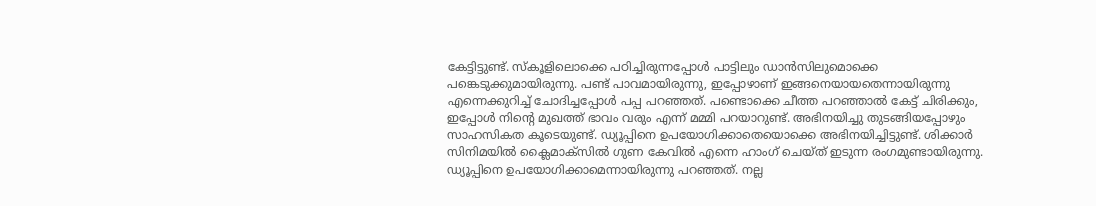കേട്ടിട്ടുണ്ട്. സ്‌കൂളിലൊക്കെ പഠിച്ചിരുന്നപ്പോള്‍ പാട്ടിലും ഡാന്‍സിലുമൊക്കെ പങ്കെടുക്കുമായിരുന്നു. പണ്ട് പാവമായിരുന്നു, ഇപ്പോഴാണ് ഇങ്ങനെയായതെന്നായിരുന്നു എന്നെക്കുറിച്ച് ചോദിച്ചപ്പോള്‍ പപ്പ പറഞ്ഞത്. പണ്ടൊക്കെ ചീത്ത പറഞ്ഞാല്‍ കേട്ട് ചിരിക്കും, ഇപ്പോള്‍ നിന്‍റെ മുഖത്ത് ഭാവം വരും എന്ന് മമ്മി പറയാറുണ്ട്. അഭിനയിച്ചു തുടങ്ങിയപ്പോഴും സാഹസികത കൂടെയുണ്ട്. ഡ്യൂപ്പിനെ ഉപയോഗിക്കാതെയൊക്കെ അഭിനയിച്ചിട്ടുണ്ട്. ശിക്കാര്‍ സിനിമയില്‍ ക്ലൈമാക്‌സില്‍ ഗുണ കേവില്‍ എന്നെ ഹാംഗ് ചെയ്ത് ഇടുന്ന രംഗമുണ്ടായിരുന്നു. ഡ്യൂപ്പിനെ ഉപയോഗിക്കാമെന്നായിരുന്നു പറഞ്ഞത്. നല്ല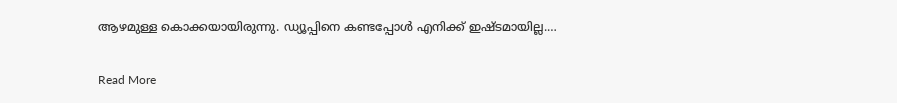ആഴമുള്ള കൊക്കയായിരുന്നു. ഡ്യൂപ്പിനെ കണ്ടപ്പോള്‍ എനിക്ക് ഇഷ്ടമായില്ല.…

Read More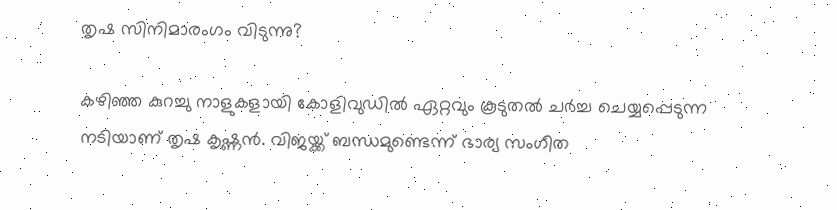തൃഷ സിനിമാരംഗം വിടുന്നു?

കഴിഞ്ഞ കുറച്ചു നാളുകളായി കോളിവുഡിൽ ഏറ്റവും കൂടുതൽ ചർച്ച ചെയ്യപ്പെടുന്ന നടിയാണ് തൃഷ കൃഷ്ണൻ. വിജയ്ക്ക് ബന്ധമുണ്ടെന്ന് ഭാര്യ സംഗീത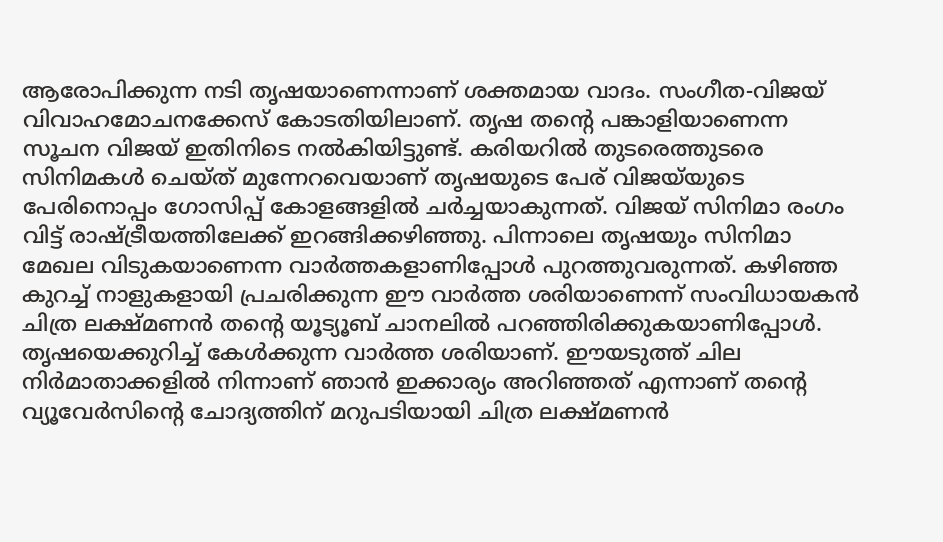ആരോപിക്കുന്ന നടി തൃഷയാണെന്നാണ് ശക്തമായ വാദം. സംഗീത-വിജയ് വിവാഹമോചനക്കേസ് കോടതിയിലാണ്. തൃഷ തന്‍റെ പങ്കാളിയാണെന്ന സൂചന വിജയ് ഇതിനിടെ നൽകിയിട്ടുണ്ട്. കരിയറിൽ തുടരെത്തുടരെ സിനിമകൾ ചെയ്ത് മുന്നേറവെയാണ് തൃഷയുടെ പേര് വിജയ്‌യുടെ പേരിനൊപ്പം ഗോസിപ്പ് കോളങ്ങളിൽ ചർച്ചയാകുന്നത്. വിജയ് സിനിമാ രംഗം വിട്ട് രാഷ്ട്രീയത്തിലേക്ക് ഇറങ്ങിക്കഴിഞ്ഞു. പിന്നാലെ തൃഷയും സിനിമാ മേഖല വിടുകയാണെന്ന വാർത്തകളാണിപ്പോൾ പുറത്തുവരുന്നത്. കഴിഞ്ഞ കുറച്ച് നാളുകളായി പ്രചരിക്കുന്ന ഈ വാർത്ത ശരിയാണെന്ന് സംവിധായകൻ ചിത്ര ലക്ഷ്മണൻ തന്‍റെ യൂട്യൂബ് ചാനലിൽ പറഞ്ഞിരിക്കുകയാണിപ്പോൾ. തൃഷയെക്കുറിച്ച് കേൾക്കുന്ന വാർത്ത ശരിയാണ്. ഈയടുത്ത് ചില നിർമാതാക്കളിൽ നിന്നാണ് ഞാൻ ഇക്കാര്യം അറിഞ്ഞത് എന്നാണ് തന്‍റെ വ്യൂവേർസിന്‍റെ ചോദ്യത്തിന് മറുപടിയായി ചിത്ര ലക്ഷ്മണൻ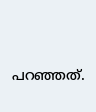പറഞ്ഞത്.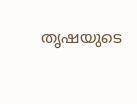തൃഷയുടെ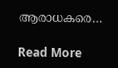ആരാധകരെ…

Read More